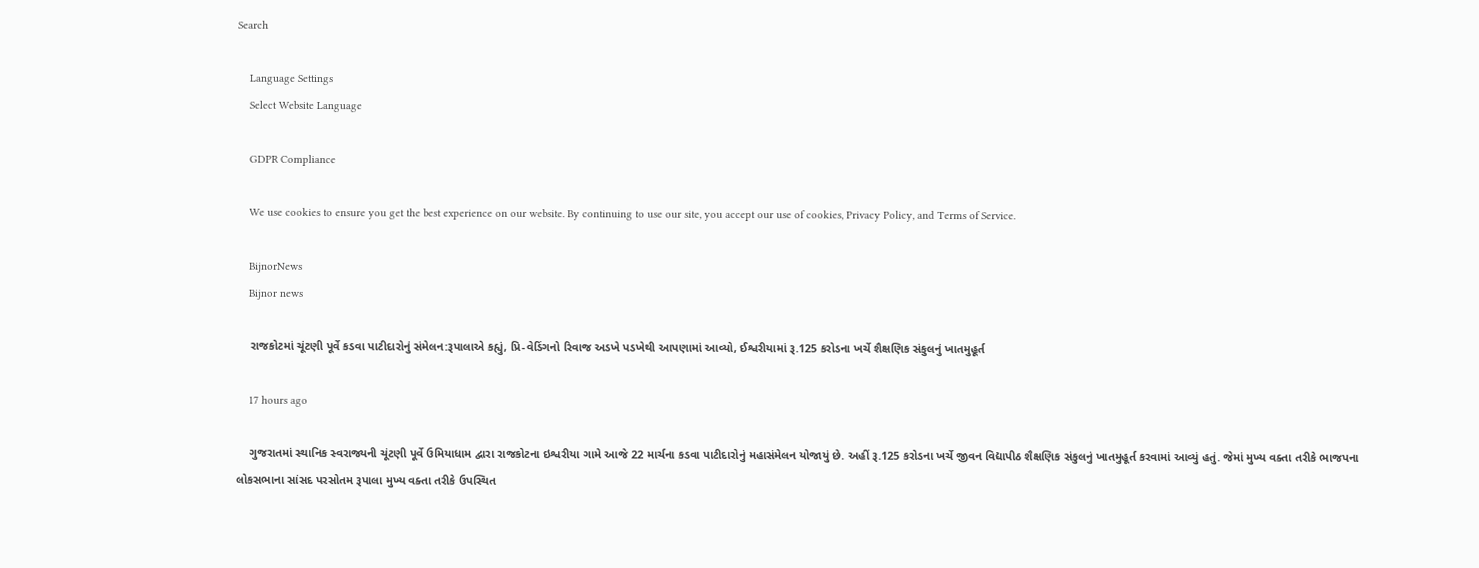Search

    Language Settings
    Select Website Language

    GDPR Compliance

    We use cookies to ensure you get the best experience on our website. By continuing to use our site, you accept our use of cookies, Privacy Policy, and Terms of Service.

    BijnorNews
    Bijnor news

    રાજકોટમાં ચૂંટણી પૂર્વે કડવા પાટીદારોનું સંમેલન:રૂપાલાએ કહ્યું, પ્રિ-વેડિંગનો રિવાજ અડખે પડખેથી આપણામાં આવ્યો, ઈશ્વરીયામાં રૂ.125 કરોડના ખર્ચે શૈક્ષણિક સંકુલનું ખાતમુહૂર્ત

    17 hours ago

    ગુજરાતમાં સ્થાનિક સ્વરાજ્યની ચૂંટણી પૂર્વે ઉમિયાધામ દ્વારા રાજકોટના ઇશ્વરીયા ગામે આજે 22 માર્ચના કડવા પાટીદારોનું મહાસંમેલન યોજાયું છે. અહીં રૂ.125 કરોડના ખર્ચે જીવન વિદ્યાપીઠ શૈક્ષણિક સંકુલનું ખાતમુહૂર્ત કરવામાં આવ્યું હતું. જેમાં મુખ્ય વક્તા તરીકે ભાજપના લોકસભાના સાંસદ પરસોતમ રૂપાલા મુખ્ય વક્તા તરીકે ઉપસ્થિત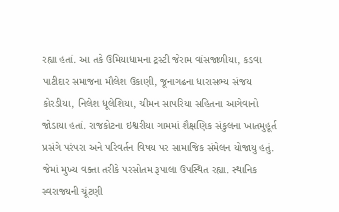રહ્યા હતાં. આ તકે ઉમિયાધામના ટ્રસ્ટી જેરામ વાંસજાળીયા, કડવા પાટીદાર સમાજના મૌલેશ ઉકાણી, જૂનાગઢના ધારાસભ્ય સંજય કોરડીયા, નિલેશ ધૂલેશિયા, ચીમન સાપરિયા સહિતના આગેવાનો જોડાયા હતાં. રાજકોટના ઇશ્વરીયા ગામમાં શૈક્ષણિક સંકુલના ખાતમુહૂર્ત પ્રસંગે પરંપરા અને પરિવર્તન વિષય પર સામાજિક સંમેલન યોજાયુ હતું. જેમાં મુખ્ય વક્તા તરીકે પરસોતમ રૂપાલા ઉપસ્થિત રહ્યા. સ્થાનિક સ્વરાજ્યની ચૂંટણી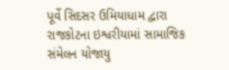પૂર્વે સિદસર ઉમિયાધામ દ્વારા રાજકોટના ઇશ્વરીયામાં સામાજિક સંમેલન યોજાયુ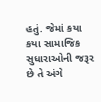હતું. જેમાં કયા કયા સામાજિક સુધારાઓની જરૂર છે તે અંગે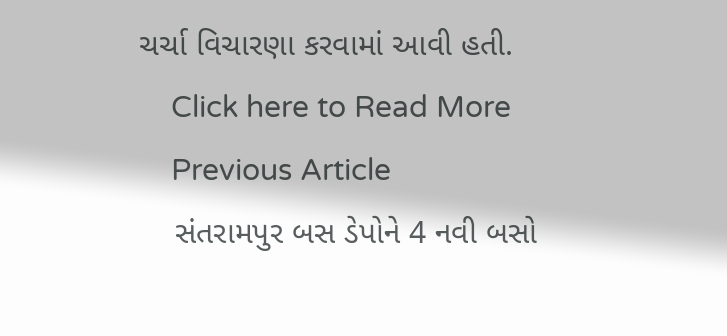ચર્ચા વિચારણા કરવામાં આવી હતી.
    Click here to Read More
    Previous Article
    સંતરામપુર બસ ડેપોને 4 નવી બસો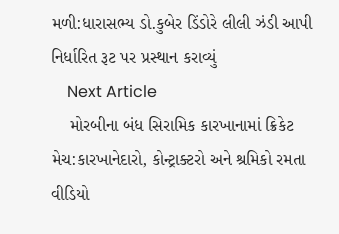મળી:ધારાસભ્ય ડો.કુબેર ડિંડોરે લીલી ઝંડી આપી નિર્ધારિત રૂટ પર પ્રસ્થાન કરાવ્યું
    Next Article
    મોરબીના બંધ સિરામિક કારખાનામાં ક્રિકેટ મેચ:કારખાનેદારો, કોન્ટ્રાક્ટરો અને શ્રમિકો રમતા વીડિયો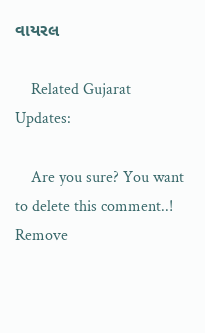વાયરલ

    Related Gujarat Updates:

    Are you sure? You want to delete this comment..! Remove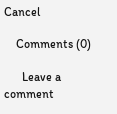Cancel

    Comments (0)

      Leave a comment